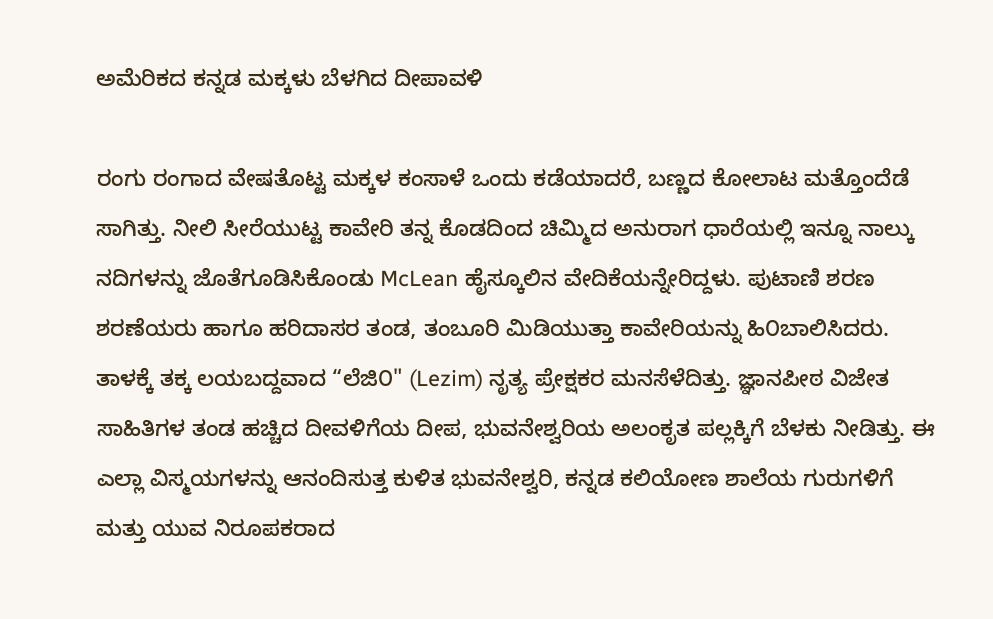ಅಮೆರಿಕದ ಕನ್ನಡ ಮಕ್ಕಳು ಬೆಳಗಿದ ದೀಪಾವಳಿ

ರಂಗು ರಂಗಾದ ವೇಷತೊಟ್ಟ ಮಕ್ಕಳ ಕಂಸಾಳೆ ಒಂದು ಕಡೆಯಾದರೆ, ಬಣ್ಣದ ಕೋಲಾಟ ಮತ್ತೊಂದೆಡೆ ಸಾಗಿತ್ತು. ನೀಲಿ ಸೀರೆಯುಟ್ಟ ಕಾವೇರಿ ತನ್ನ ಕೊಡದಿಂದ ಚಿಮ್ಮಿದ ಅನುರಾಗ ಧಾರೆಯಲ್ಲಿ ಇನ್ನೂ ನಾಲ್ಕು ನದಿಗಳನ್ನು ಜೊತೆಗೂಡಿಸಿಕೊಂಡು McLean ಹೈಸ್ಕೂಲಿನ ವೇದಿಕೆಯನ್ನೇರಿದ್ದಳು. ಪುಟಾಣಿ ಶರಣ ಶರಣೆಯರು ಹಾಗೂ ಹರಿದಾಸರ ತಂಡ, ತಂಬೂರಿ ಮಿಡಿಯುತ್ತಾ ಕಾವೇರಿಯನ್ನು ಹಿ೦ಬಾಲಿಸಿದರು. ತಾಳಕ್ಕೆ ತಕ್ಕ ಲಯಬದ್ದವಾದ “ಲೆಜಿ೦" (Lezim) ನೃತ್ಯ ಪ್ರೇಕ್ಷಕರ ಮನಸೆಳೆದಿತ್ತು. ಜ್ಞಾನಪೀಠ ವಿಜೇತ ಸಾಹಿತಿಗಳ ತಂಡ ಹಚ್ಚಿದ ದೀವಳಿಗೆಯ ದೀಪ, ಭುವನೇಶ್ವರಿಯ ಅಲಂಕೃತ ಪಲ್ಲಕ್ಕಿಗೆ ಬೆಳಕು ನೀಡಿತ್ತು. ಈ ಎಲ್ಲಾ ವಿಸ್ಮಯಗಳನ್ನು ಆನಂದಿಸುತ್ತ ಕುಳಿತ ಭುವನೇಶ್ವರಿ, ಕನ್ನಡ ಕಲಿಯೋಣ ಶಾಲೆಯ ಗುರುಗಳಿಗೆ ಮತ್ತು ಯುವ ನಿರೂಪಕರಾದ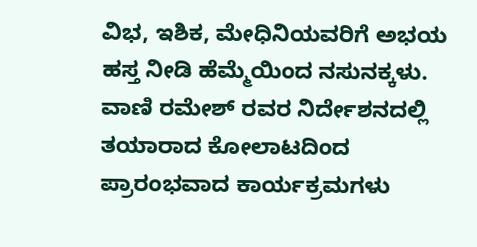ವಿಭ, ಇಶಿಕ, ಮೇಧಿನಿಯವರಿಗೆ ಅಭಯ ಹಸ್ತ ನೀಡಿ ಹೆಮ್ಮೆಯಿಂದ ನಸುನಕ್ಕಳು.
ವಾಣಿ ರಮೇಶ್ ರವರ ನಿರ್ದೇಶನದಲ್ಲಿ ತಯಾರಾದ ಕೋಲಾಟದಿಂದ ಪ್ರಾರಂಭವಾದ ಕಾರ್ಯಕ್ರಮಗಳು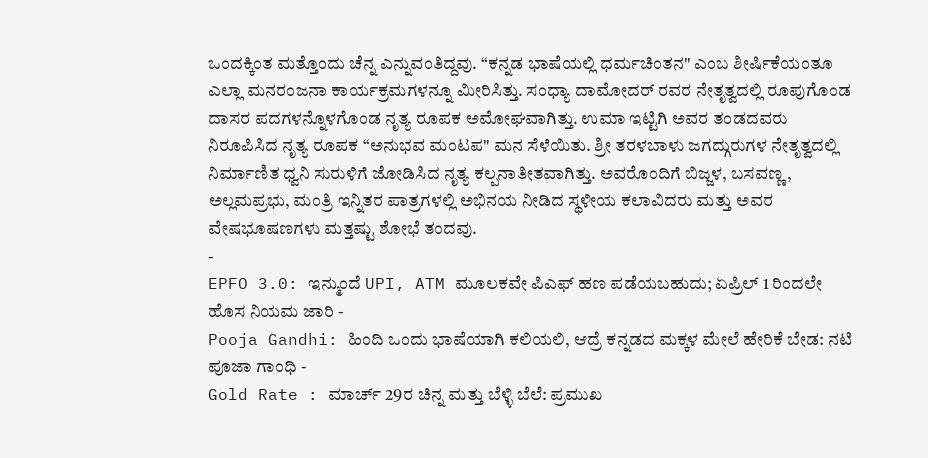ಒಂದಕ್ಕಿಂತ ಮತ್ತೊಂದು ಚೆನ್ನ ಎನ್ನುವಂತಿದ್ದವು. “ಕನ್ನಡ ಭಾಷೆಯಲ್ಲಿ ಧರ್ಮಚಿಂತನ" ಎಂಬ ಶೀರ್ಷಿಕೆಯಂತೂ ಎಲ್ಲಾ ಮನರಂಜನಾ ಕಾರ್ಯಕ್ರಮಗಳನ್ನೂ ಮೀರಿಸಿತ್ತು. ಸಂಧ್ಯಾ ದಾಮೋದರ್ ರವರ ನೇತೃತ್ವದಲ್ಲಿ ರೂಪುಗೊಂಡ ದಾಸರ ಪದಗಳನ್ನೊಳಗೊಂಡ ನೃತ್ಯ ರೂಪಕ ಅಮೋಘವಾಗಿತ್ತು. ಉಮಾ ಇಟ್ಟಿಗಿ ಅವರ ತಂಡದವರು ನಿರೂಪಿಸಿದ ನೃತ್ಯ ರೂಪಕ “ಅನುಭವ ಮಂಟಪ" ಮನ ಸೆಳೆಯಿತು. ಶ್ರೀ ತರಳಬಾಳು ಜಗದ್ಗುರುಗಳ ನೇತೃತ್ವದಲ್ಲಿ ನಿರ್ಮಾಣಿತ ಧ್ವನಿ ಸುರುಳಿಗೆ ಜೋಡಿಸಿದ ನೃತ್ಯ ಕಲ್ಪನಾತೀತವಾಗಿತ್ತು. ಅವರೊಂದಿಗೆ ಬಿಜ್ಜಳ, ಬಸವಣ್ಣ, ಅಲ್ಲಮಪ್ರಭು, ಮಂತ್ರಿ ಇನ್ನಿತರ ಪಾತ್ರಗಳಲ್ಲಿ ಅಭಿನಯ ನೀಡಿದ ಸ್ಥಳೀಯ ಕಲಾವಿದರು ಮತ್ತು ಅವರ ವೇಷಭೂಷಣಗಳು ಮತ್ತಷ್ಟು ಶೋಭೆ ತಂದವು.
-
EPFO 3.0: ಇನ್ಮುಂದೆ UPI, ATM ಮೂಲಕವೇ ಪಿಎಫ್ ಹಣ ಪಡೆಯಬಹುದು; ಏಪ್ರಿಲ್ 1 ರಿಂದಲೇ ಹೊಸ ನಿಯಮ ಜಾರಿ -
Pooja Gandhi: ಹಿಂದಿ ಒಂದು ಭಾಷೆಯಾಗಿ ಕಲಿಯಲಿ, ಆದ್ರೆ ಕನ್ನಡದ ಮಕ್ಕಳ ಮೇಲೆ ಹೇರಿಕೆ ಬೇಡ: ನಟಿ ಪೂಜಾ ಗಾಂಧಿ -
Gold Rate : ಮಾರ್ಚ್ 29ರ ಚಿನ್ನ ಮತ್ತು ಬೆಳ್ಳಿ ಬೆಲೆ: ಪ್ರಮುಖ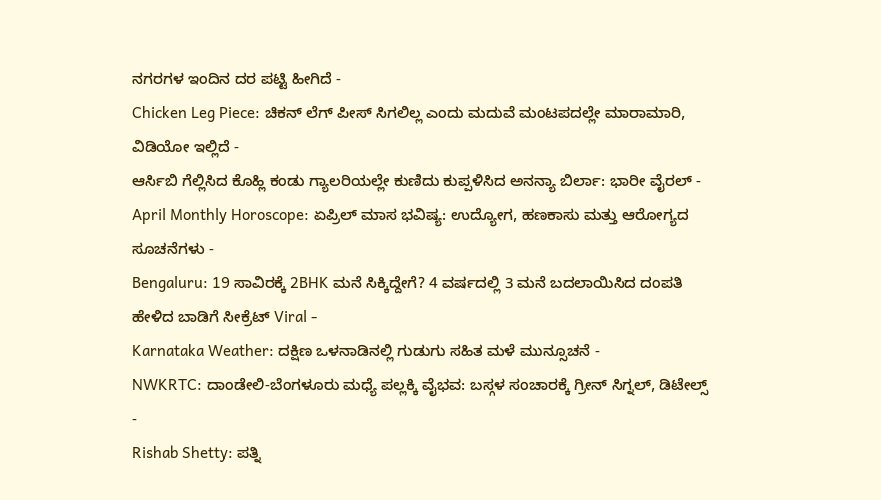ನಗರಗಳ ಇಂದಿನ ದರ ಪಟ್ಟಿ ಹೀಗಿದೆ -
Chicken Leg Piece: ಚಿಕನ್ ಲೆಗ್ ಪೀಸ್ ಸಿಗಲಿಲ್ಲ ಎಂದು ಮದುವೆ ಮಂಟಪದಲ್ಲೇ ಮಾರಾಮಾರಿ, ವಿಡಿಯೋ ಇಲ್ಲಿದೆ -
ಆರ್ಸಿಬಿ ಗೆಲ್ಲಿಸಿದ ಕೊಹ್ಲಿ ಕಂಡು ಗ್ಯಾಲರಿಯಲ್ಲೇ ಕುಣಿದು ಕುಪ್ಪಳಿಸಿದ ಅನನ್ಯಾ ಬಿರ್ಲಾ: ಭಾರೀ ವೈರಲ್ -
April Monthly Horoscope: ಏಪ್ರಿಲ್ ಮಾಸ ಭವಿಷ್ಯ: ಉದ್ಯೋಗ, ಹಣಕಾಸು ಮತ್ತು ಆರೋಗ್ಯದ ಸೂಚನೆಗಳು -
Bengaluru: 19 ಸಾವಿರಕ್ಕೆ 2BHK ಮನೆ ಸಿಕ್ಕಿದ್ದೇಗೆ? 4 ವರ್ಷದಲ್ಲಿ 3 ಮನೆ ಬದಲಾಯಿಸಿದ ದಂಪತಿ ಹೇಳಿದ ಬಾಡಿಗೆ ಸೀಕ್ರೆಟ್ Viral -
Karnataka Weather: ದಕ್ಷಿಣ ಒಳನಾಡಿನಲ್ಲಿ ಗುಡುಗು ಸಹಿತ ಮಳೆ ಮುನ್ಸೂಚನೆ -
NWKRTC: ದಾಂಡೇಲಿ-ಬೆಂಗಳೂರು ಮಧ್ಯೆ ಪಲ್ಲಕ್ಕಿ ವೈಭವ: ಬಸ್ಗಳ ಸಂಚಾರಕ್ಕೆ ಗ್ರೀನ್ ಸಿಗ್ನಲ್, ಡಿಟೇಲ್ಸ್ -
Rishab Shetty: ಪತ್ನಿ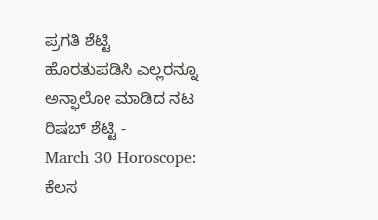ಪ್ರಗತಿ ಶೆಟ್ಟಿ ಹೊರತುಪಡಿಸಿ ಎಲ್ಲರನ್ನೂ ಅನ್ಫಾಲೋ ಮಾಡಿದ ನಟ ರಿಷಬ್ ಶೆಟ್ಟಿ -
March 30 Horoscope: ಕೆಲಸ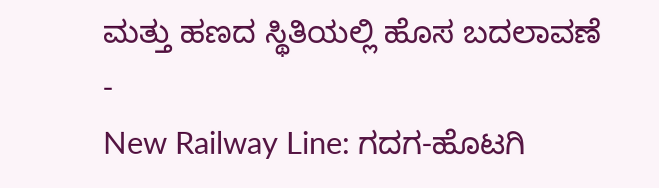ಮತ್ತು ಹಣದ ಸ್ಥಿತಿಯಲ್ಲಿ ಹೊಸ ಬದಲಾವಣೆ -
New Railway Line: ಗದಗ-ಹೊಟಗಿ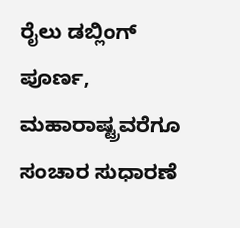ರೈಲು ಡಬ್ಲಿಂಗ್ ಪೂರ್ಣ, ಮಹಾರಾಷ್ಟ್ರವರೆಗೂ ಸಂಚಾರ ಸುಧಾರಣೆ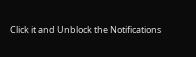Click it and Unblock the Notifications